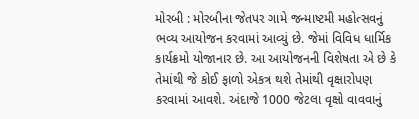મોરબી : મોરબીના જેતપર ગામે જન્માષ્ટમી મહોત્સવનું ભવ્ય આયોજન કરવામાં આવ્યું છે. જેમાં વિવિધ ધાર્મિક કાર્યક્રમો યોજાનાર છે. આ આયોજનની વિશેષતા એ છે કે તેમાંથી જે કોઈ ફાળો એકત્ર થશે તેમાંથી વૃક્ષારોપણ કરવામાં આવશે. અંદાજે 1000 જેટલા વૃક્ષો વાવવાનું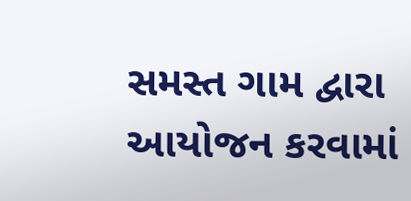સમસ્ત ગામ દ્વારા આયોજન કરવામાં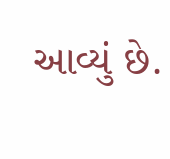આવ્યું છે.